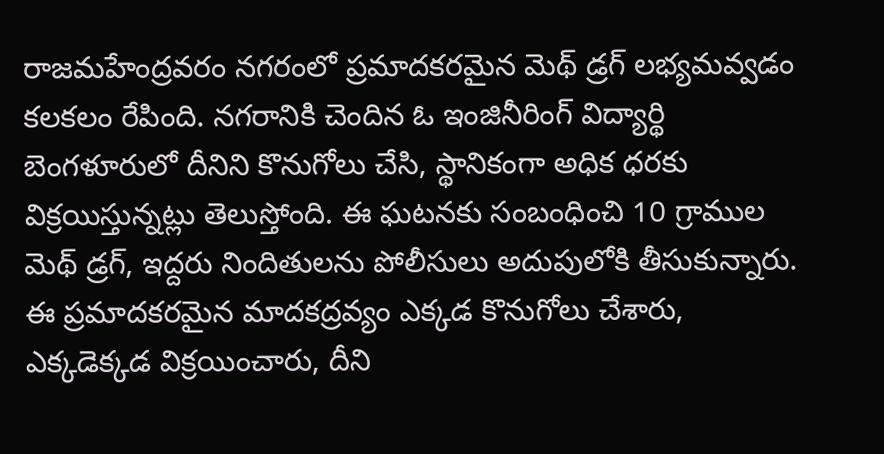రాజమహేంద్రవరం నగరంలో ప్రమాదకరమైన మెథ్ డ్రగ్ లభ్యమవ్వడం కలకలం రేపింది. నగరానికి చెందిన ఓ ఇంజినీరింగ్ విద్యార్థి బెంగళూరులో దీనిని కొనుగోలు చేసి, స్థానికంగా అధిక ధరకు విక్రయిస్తున్నట్లు తెలుస్తోంది. ఈ ఘటనకు సంబంధించి 10 గ్రాముల మెథ్ డ్రగ్, ఇద్దరు నిందితులను పోలీసులు అదుపులోకి తీసుకున్నారు. ఈ ప్రమాదకరమైన మాదకద్రవ్యం ఎక్కడ కొనుగోలు చేశారు, ఎక్కడెక్కడ విక్రయించారు, దీని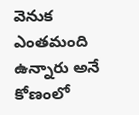వెనుక ఎంతమంది ఉన్నారు అనే కోణంలో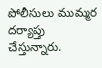పోలీసులు ముమ్మర దర్యాప్తు చేస్తున్నారు.